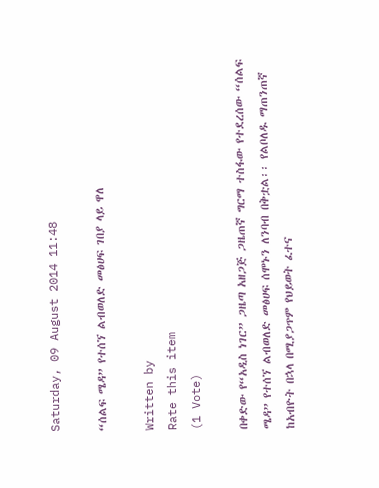Saturday, 09 August 2014 11:48

“ሰልፍ ሜዳ” የተሰኘ ልብወለድ መፅሀፍ ገበያ ላይ ዋለ

Written by
Rate this item
(1 Vote)

በቀድው የ“አዲስ ነገር” ጋዜጣ አዘጋጅ ጋዜጠኛ ግርማ ተስፋው የተደረሰው “ሰልፍ ሜዳ” የተሰኘ ልብወለድ መፅሀፍ ሰሞኑን ለንባብ በቅቷል፡፡ የልቦለዱ ማጠንጠኛ ከአብዮት በኋላ በሚያጋጥም የህይወት ፈተና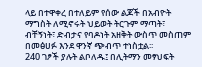ላይ በተዋቀረ በተለይም የሰው ልጆች በአብዮት ማግስት ለሚኖሩት ህይወት ትርጉም ማጣት፣ ብቸኝነት፣ ድብታና የባዶነት አዘቅት ውስጥ መስጠም በመፅሀፉ እንደ ዋንኛ ጭብጥ ተነስቷል፡፡
240 ገፆች ያሉት ልቦለዱ፤ በሊትማን መፃህፍት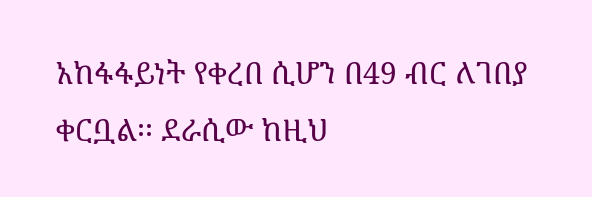አከፋፋይነት የቀረበ ሲሆን በ49 ብር ለገበያ ቀርቧል፡፡ ደራሲው ከዚህ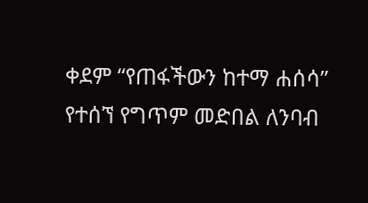ቀደም “የጠፋችውን ከተማ ሐሰሳ” የተሰኘ የግጥም መድበል ለንባብ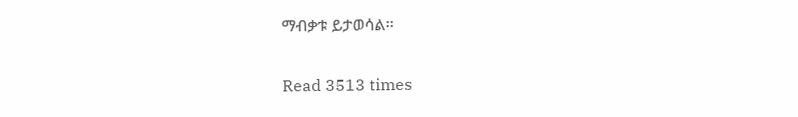ማብቃቱ ይታወሳል፡፡

Read 3513 times